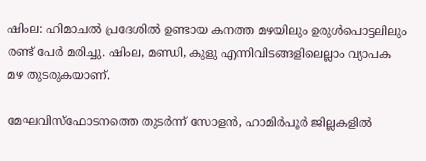ഷിംല: ഹിമാചല്‍ പ്രദേശില്‍ ഉണ്ടായ കനത്ത മഴയിലും ഉരുള്‍പൊട്ടലിലും രണ്ട് പേര്‍ മരിച്ചു. ഷിംല, മണ്ഡി, കുളു എന്നിവിടങ്ങളിലെല്ലാം വ്യാപക മഴ തുടരുകയാണ്.

മേഘവിസ്‌ഫോടനത്തെ തുടര്‍ന്ന് സോളന്‍, ഹാമിര്‍പൂര്‍ ജില്ലകളില്‍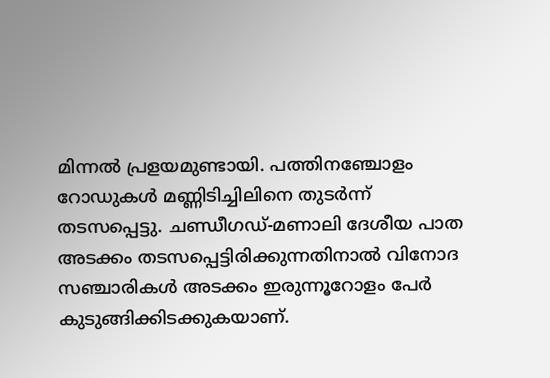മിന്നല്‍ പ്രളയമുണ്ടായി. പത്തിനഞ്ചോളം റോഡുകള്‍ മണ്ണിടിച്ചിലിനെ തുടര്‍ന്ന് തടസപ്പെട്ടു. ചണ്ഡീഗഡ്-മണാലി ദേശീയ പാത അടക്കം തടസപ്പെട്ടിരിക്കുന്നതിനാല്‍ വിനോദ സഞ്ചാരികള്‍ അടക്കം ഇരുന്നൂറോളം പേര്‍ കുടുങ്ങിക്കിടക്കുകയാണ്.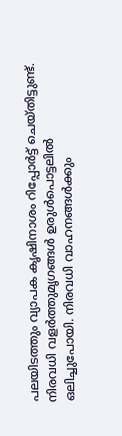പലയിടത്തും വ്യാപക കൃഷിനാശം റിപ്പോര്‍ട്ട് ചെയ്തിട്ടുണ്ട്. നിരവധി വളര്‍ത്തുമൃഗങ്ങള്‍ ഉരുള്‍പൊട്ടലില്‍ ഒലിച്ചുപോയി. നിരവധി വാഹനങ്ങള്‍ക്കും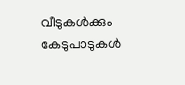വീടുകള്‍ക്കും കേടുപാടുകള്‍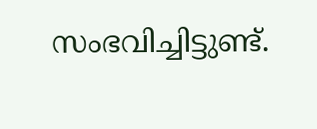സംഭവിച്ചിട്ടുണ്ട്.